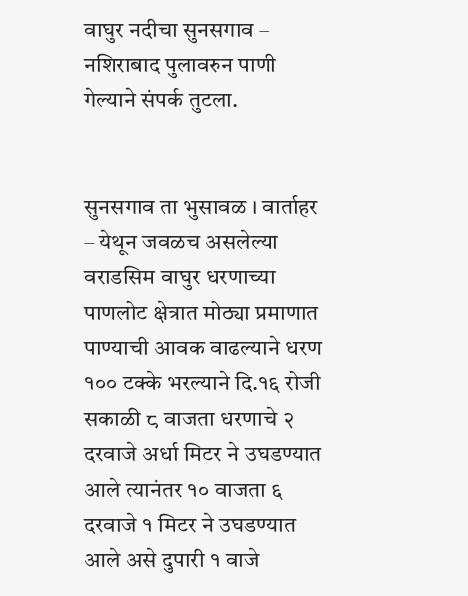वाघुर नदीचा सुनसगाव – नशिराबाद पुलावरुन पाणी गेल्याने संपर्क तुटला.


सुनसगाव ता भुसावळ । वार्ताहर – येथून जवळच असलेल्या वराडसिम वाघुर धरणाच्या पाणलोट क्षेत्रात मोठ्या प्रमाणात पाण्याची आवक वाढल्याने धरण १०० टक्के भरल्याने दि.१६ रोजी सकाळी ८ वाजता धरणाचे २ दरवाजे अर्धा मिटर ने उघडण्यात आले त्यानंतर १० वाजता ६ दरवाजे १ मिटर ने उघडण्यात आले असे दुपारी १ वाजे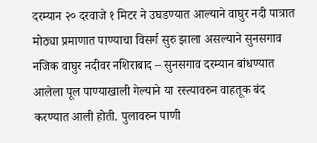दरम्यान २० दरवाजे १ मिटर ने उघडण्यात आल्याने वाघुर नदी पात्रात मोठ्या प्रमाणात पाण्याचा विसर्ग सुरु झाला असल्याने सुनसगाव नजिक वाघुर नदीवर नशिराबाद – सुनसगाव दरम्यान बांधण्यात आलेला पूल पाण्याखाली गेल्याने या रस्त्यावरुन वाहतूक बंद करण्यात आली होती. पुलावरुन पाणी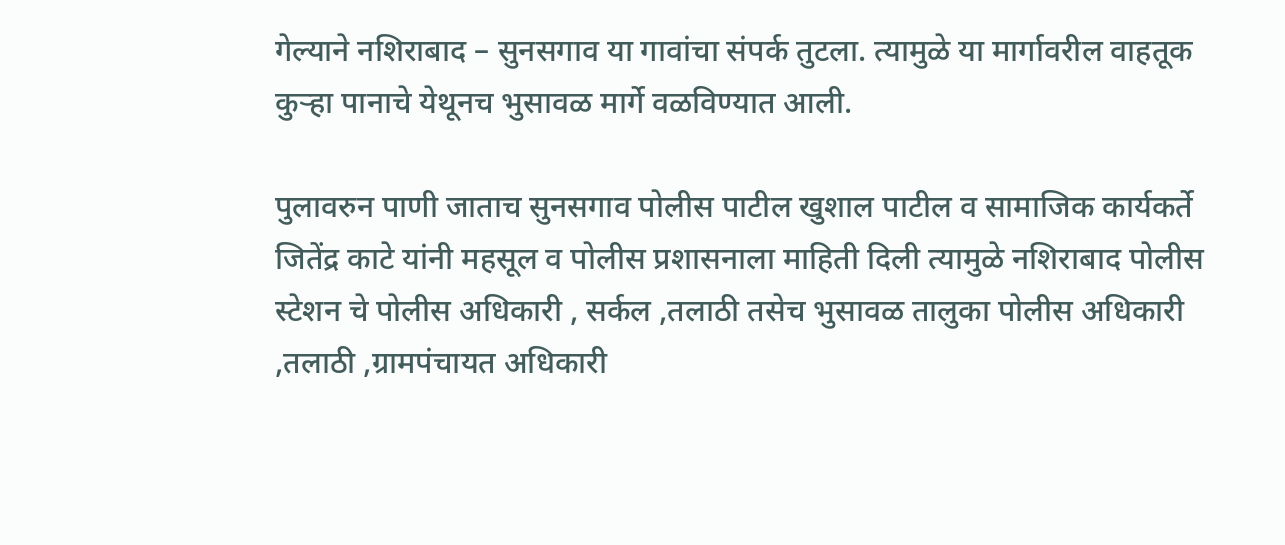गेल्याने नशिराबाद – सुनसगाव या गावांचा संपर्क तुटला. त्यामुळे या मार्गावरील वाहतूक कुऱ्हा पानाचे येथूनच भुसावळ मार्गे वळविण्यात आली.

पुलावरुन पाणी जाताच सुनसगाव पोलीस पाटील खुशाल पाटील व सामाजिक कार्यकर्ते जितेंद्र काटे यांनी महसूल व पोलीस प्रशासनाला माहिती दिली त्यामुळे नशिराबाद पोलीस स्टेशन चे पोलीस अधिकारी , सर्कल ,तलाठी तसेच भुसावळ तालुका पोलीस अधिकारी ,तलाठी ,ग्रामपंचायत अधिकारी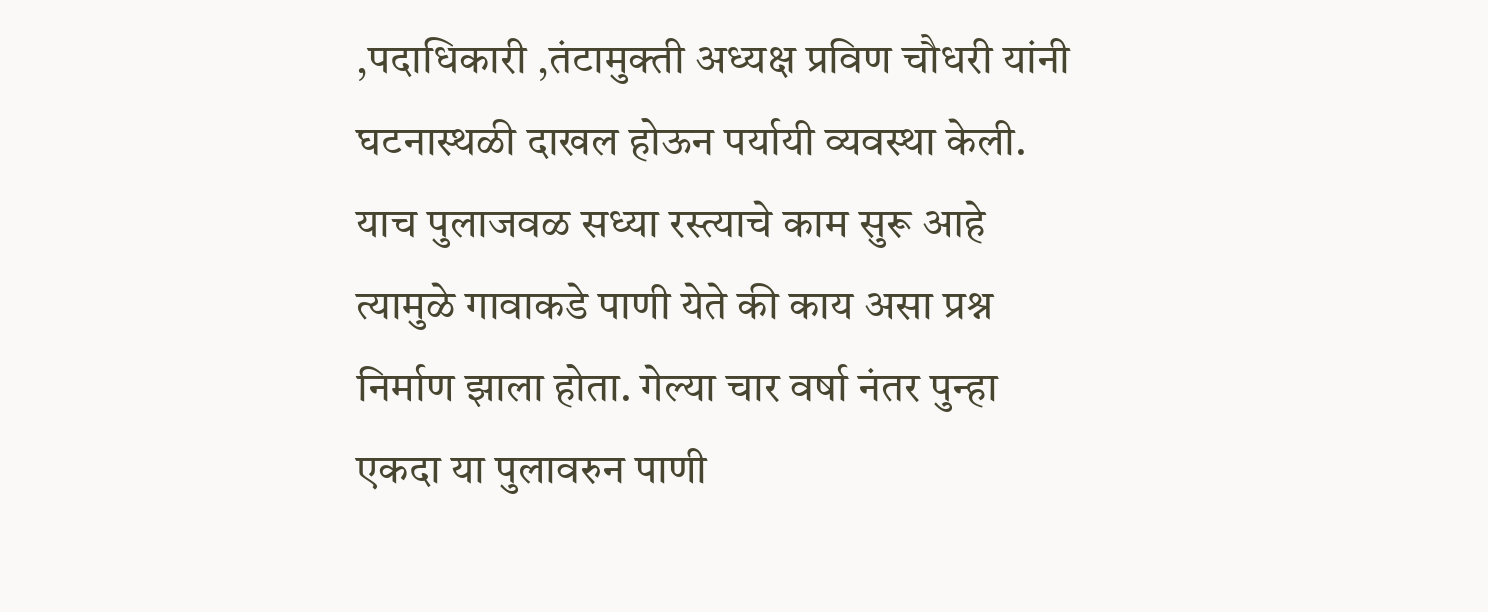,पदाधिकारी ,तंटामुक्ती अध्यक्ष प्रविण चौधरी यांनी घटनास्थळी दाखल होऊन पर्यायी व्यवस्था केली. याच पुलाजवळ सध्या रस्त्याचे काम सुरू आहे त्यामुळे गावाकडे पाणी येते की काय असा प्रश्न निर्माण झाला होता. गेल्या चार वर्षा नंतर पुन्हा एकदा या पुलावरुन पाणी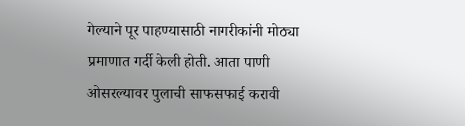गेल्याने पूर पाहण्यासाठी नागरीकांनी मोठ्या प्रमाणात गर्दी केली होती. आता पाणी ओसरल्यावर पुलाची साफसफाई करावी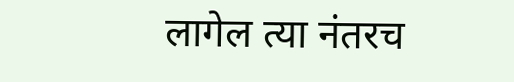लागेल त्या नंतरच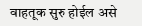वाहतूक सुरु होईल असे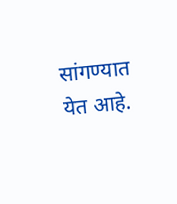सांगण्यात येत आहे.